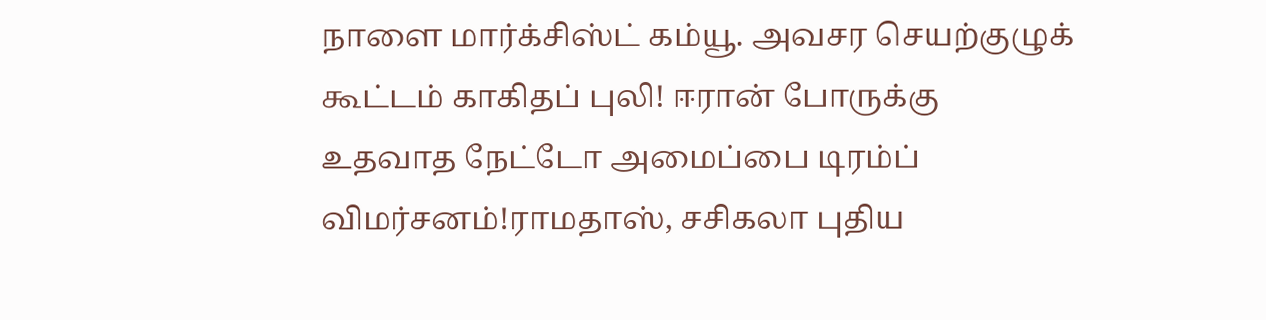நாளை மார்க்சிஸ்ட் கம்யூ. அவசர செயற்குழுக் கூட்டம் காகிதப் புலி! ஈரான் போருக்கு உதவாத நேட்டோ அமைப்பை டிரம்ப் விமர்சனம்!ராமதாஸ், சசிகலா புதிய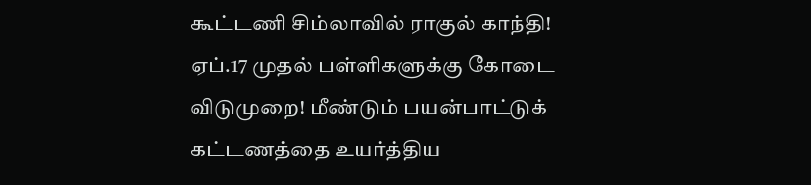கூட்டணி சிம்லாவில் ராகுல் காந்தி! ஏப்.17 முதல் பள்ளிகளுக்கு கோடை விடுமுறை! மீண்டும் பயன்பாட்டுக் கட்டணத்தை உயர்த்திய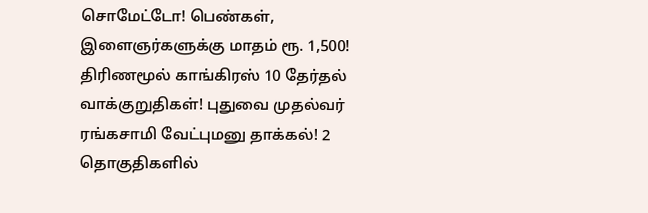சொமேட்டோ! பெண்கள், இளைஞர்களுக்கு மாதம் ரூ. 1,500! திரிணமூல் காங்கிரஸ் 10 தேர்தல் வாக்குறுதிகள்! புதுவை முதல்வர் ரங்கசாமி வேட்புமனு தாக்கல்! 2 தொகுதிகளில்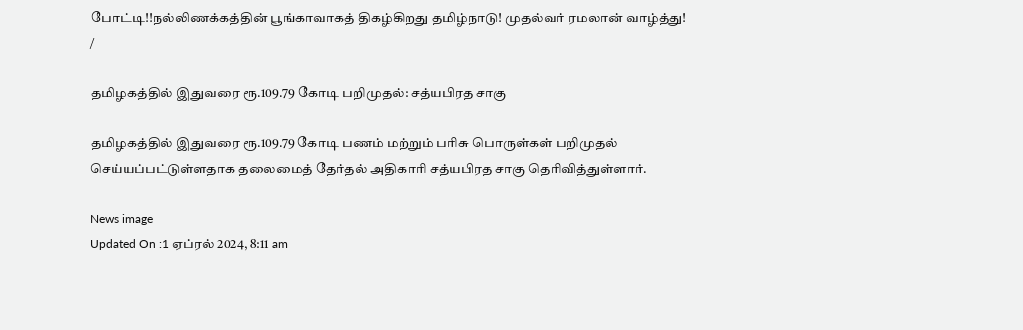போட்டி!!நல்லிணக்கத்தின் பூங்காவாகத் திகழ்கிறது தமிழ்நாடு! முதல்வர் ரமலான் வாழ்த்து!
/

தமிழகத்தில் இதுவரை ரூ.109.79 கோடி பறிமுதல்: சத்யபிரத சாகு

தமிழகத்தில் இதுவரை ரூ.109.79 கோடி பணம் மற்றும் பரிசு பொருள்கள் பறிமுதல் செய்யப்பட்டுள்ளதாக தலைமைத் தேர்தல் அதிகாரி சத்யபிரத சாகு தெரிவித்துள்ளார்.

News image
Updated On :1 ஏப்ரல் 2024, 8:11 am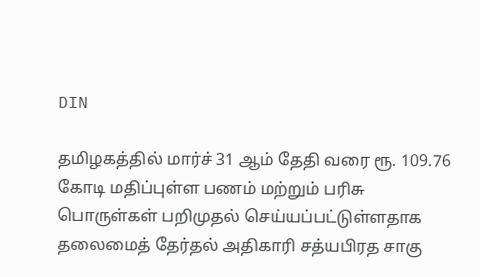DIN

தமிழகத்தில் மார்ச் 31 ஆம் தேதி வரை ரூ. 109.76 கோடி மதிப்புள்ள பணம் மற்றும் பரிசு பொருள்கள் பறிமுதல் செய்யப்பட்டுள்ளதாக தலைமைத் தேர்தல் அதிகாரி சத்யபிரத சாகு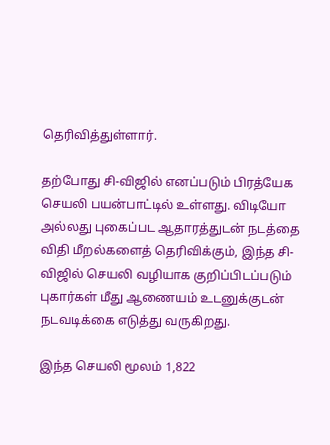தெரிவித்துள்ளார்.

தற்போது சி-விஜில் எனப்படும் பிரத்யேக செயலி பயன்பாட்டில் உள்ளது. விடியோ அல்லது புகைப்பட ஆதாரத்துடன் நடத்தை விதி மீறல்களைத் தெரிவிக்கும், இந்த சி-விஜில் செயலி வழியாக குறிப்பிடப்படும் புகார்கள் மீது ஆணையம் உடனுக்குடன் நடவடிக்கை எடுத்து வருகிறது.

இந்த செயலி மூலம் 1,822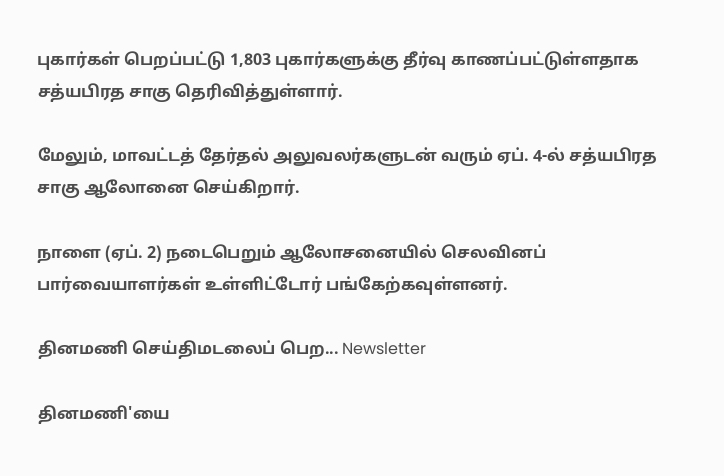புகார்கள் பெறப்பட்டு 1,803 புகார்களுக்கு தீர்வு காணப்பட்டுள்ளதாக சத்யபிரத சாகு தெரிவித்துள்ளார்.

மேலும், மாவட்டத் தேர்தல் அலுவலர்களுடன் வரும் ஏப். 4-ல் சத்யபிரத சாகு ஆலோனை செய்கிறார்.

நாளை (ஏப். 2) நடைபெறும் ஆலோசனையில் செலவினப் பார்வையாளர்கள் உள்ளிட்டோர் பங்கேற்கவுள்ளனர்.

தினமணி செய்திமடலைப் பெற... Newsletter

தினமணி'யை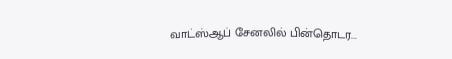வாட்ஸ்ஆப் சேனலில் பின்தொடர...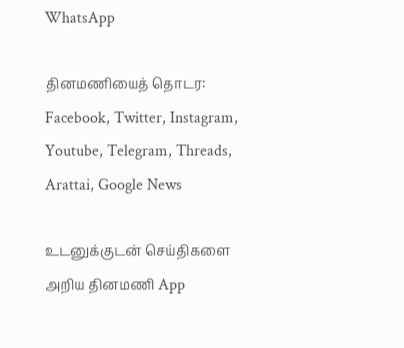WhatsApp

தினமணியைத் தொடர: Facebook, Twitter, Instagram, Youtube, Telegram, Threads, Arattai, Google News

உடனுக்குடன் செய்திகளை அறிய தினமணி App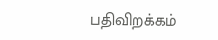பதிவிறக்கம்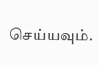செய்யவும்.